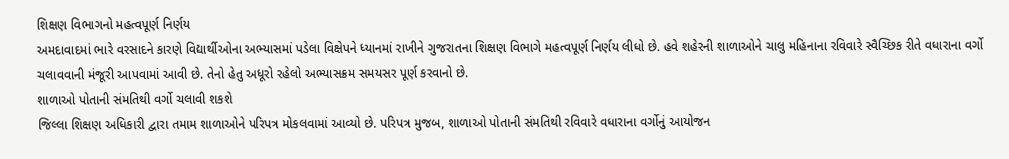શિક્ષણ વિભાગનો મહત્વપૂર્ણ નિર્ણય
અમદાવાદમાં ભારે વરસાદને કારણે વિદ્યાર્થીઓના અભ્યાસમાં પડેલા વિક્ષેપને ધ્યાનમાં રાખીને ગુજરાતના શિક્ષણ વિભાગે મહત્વપૂર્ણ નિર્ણય લીધો છે. હવે શહેરની શાળાઓને ચાલુ મહિનાના રવિવારે સ્વૈચ્છિક રીતે વધારાના વર્ગો ચલાવવાની મંજૂરી આપવામાં આવી છે. તેનો હેતુ અધૂરો રહેલો અભ્યાસક્રમ સમયસર પૂર્ણ કરવાનો છે.
શાળાઓ પોતાની સંમતિથી વર્ગો ચલાવી શકશે
જિલ્લા શિક્ષણ અધિકારી દ્વારા તમામ શાળાઓને પરિપત્ર મોકલવામાં આવ્યો છે. પરિપત્ર મુજબ, શાળાઓ પોતાની સંમતિથી રવિવારે વધારાના વર્ગોનું આયોજન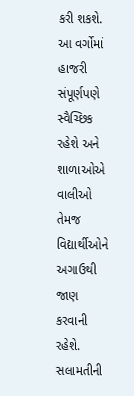કરી શકશે. આ વર્ગોમાં હાજરી સંપૂર્ણપણે સ્વૈચ્છિક રહેશે અને શાળાઓએ વાલીઓ તેમજ વિદ્યાર્થીઓને અગાઉથી જાણ કરવાની રહેશે.
સલામતીની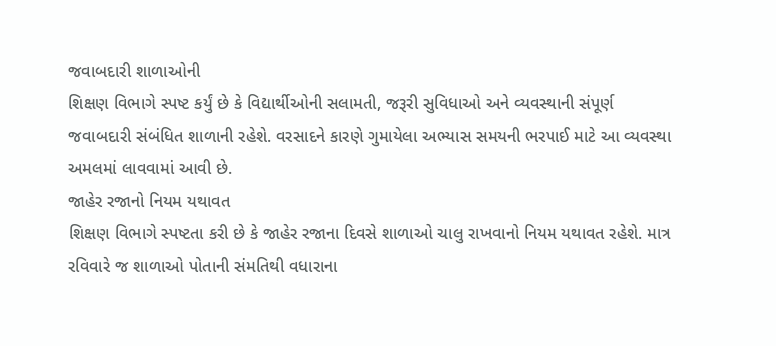જવાબદારી શાળાઓની
શિક્ષણ વિભાગે સ્પષ્ટ કર્યું છે કે વિદ્યાર્થીઓની સલામતી, જરૂરી સુવિધાઓ અને વ્યવસ્થાની સંપૂર્ણ જવાબદારી સંબંધિત શાળાની રહેશે. વરસાદને કારણે ગુમાયેલા અભ્યાસ સમયની ભરપાઈ માટે આ વ્યવસ્થા અમલમાં લાવવામાં આવી છે.
જાહેર રજાનો નિયમ યથાવત
શિક્ષણ વિભાગે સ્પષ્ટતા કરી છે કે જાહેર રજાના દિવસે શાળાઓ ચાલુ રાખવાનો નિયમ યથાવત રહેશે. માત્ર રવિવારે જ શાળાઓ પોતાની સંમતિથી વધારાના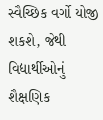સ્વૈચ્છિક વર્ગો યોજી શકશે, જેથી વિદ્યાર્થીઓનું શૈક્ષણિક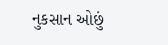નુકસાન ઓછું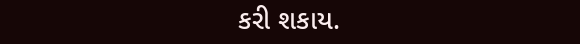કરી શકાય.